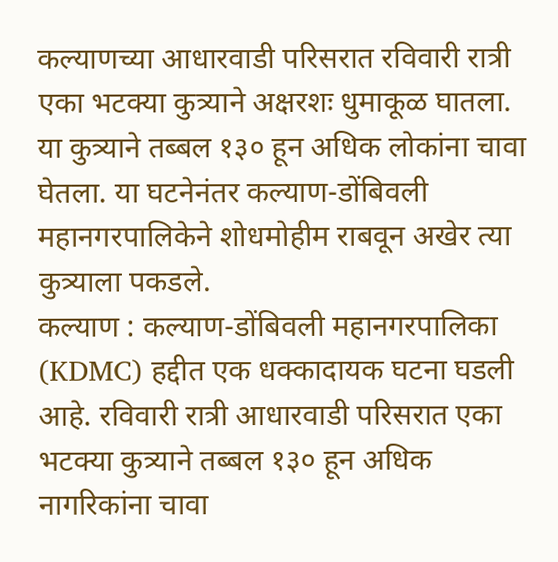कल्याणच्या आधारवाडी परिसरात रविवारी रात्री एका भटक्या कुत्र्याने अक्षरशः धुमाकूळ घातला. या कुत्र्याने तब्बल १३० हून अधिक लोकांना चावा घेतला. या घटनेनंतर कल्याण-डोंबिवली महानगरपालिकेने शोधमोहीम राबवून अखेर त्या कुत्र्याला पकडले.
कल्याण : कल्याण-डोंबिवली महानगरपालिका (KDMC) हद्दीत एक धक्कादायक घटना घडली आहे. रविवारी रात्री आधारवाडी परिसरात एका भटक्या कुत्र्याने तब्बल १३० हून अधिक नागरिकांना चावा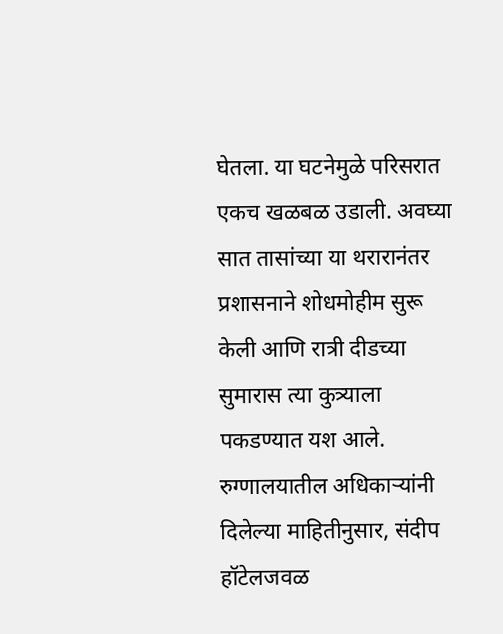घेतला. या घटनेमुळे परिसरात एकच खळबळ उडाली. अवघ्या सात तासांच्या या थरारानंतर प्रशासनाने शोधमोहीम सुरू केली आणि रात्री दीडच्या सुमारास त्या कुत्र्याला पकडण्यात यश आले.
रुग्णालयातील अधिकाऱ्यांनी दिलेल्या माहितीनुसार, संदीप हॉटेलजवळ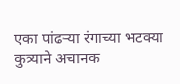एका पांढऱ्या रंगाच्या भटक्या कुत्र्याने अचानक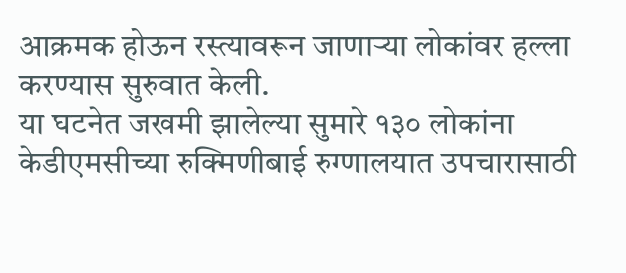आक्रमक होऊन रस्त्यावरून जाणाऱ्या लोकांवर हल्ला करण्यास सुरुवात केली.
या घटनेत जखमी झालेल्या सुमारे १३० लोकांना केडीएमसीच्या रुक्मिणीबाई रुग्णालयात उपचारासाठी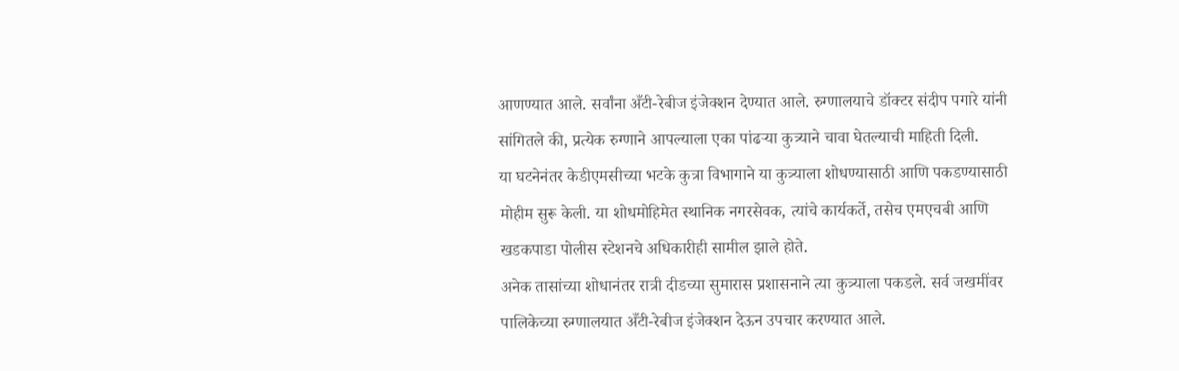आणण्यात आले. सर्वांना अँटी-रेबीज इंजेक्शन देण्यात आले. रुग्णालयाचे डॉक्टर संदीप पगारे यांनी सांगितले की, प्रत्येक रुग्णाने आपल्याला एका पांढऱ्या कुत्र्याने चावा घेतल्याची माहिती दिली.
या घटनेनंतर केडीएमसीच्या भटके कुत्रा विभागाने या कुत्र्याला शोधण्यासाठी आणि पकडण्यासाठी मोहीम सुरू केली. या शोधमोहिमेत स्थानिक नगरसेवक, त्यांचे कार्यकर्ते, तसेच एमएचबी आणि खडकपाडा पोलीस स्टेशनचे अधिकारीही सामील झाले होते.
अनेक तासांच्या शोधानंतर रात्री दीडच्या सुमारास प्रशासनाने त्या कुत्र्याला पकडले. सर्व जखमींवर पालिकेच्या रुग्णालयात अँटी-रेबीज इंजेक्शन देऊन उपचार करण्यात आले.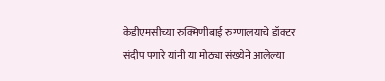केडीएमसीच्या रुक्मिणीबाई रुग्णालयाचे डॉक्टर संदीप पगारे यांनी या मोठ्या संख्येने आलेल्या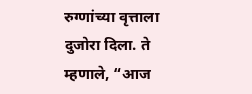रुग्णांच्या वृत्ताला दुजोरा दिला. ते म्हणाले, “आज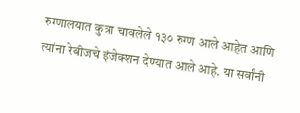रुग्णालयात कुत्रा चावलेले १३० रुग्ण आले आहेत आणि त्यांना रेबीजचे इंजेक्शन देण्यात आले आहे. या सर्वांनी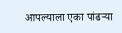आपल्याला एका पांढऱ्या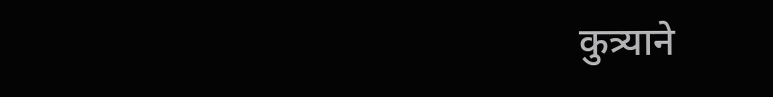कुत्र्याने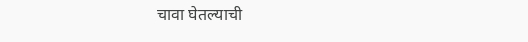चावा घेतल्याची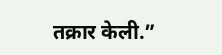तक्रार केली.”